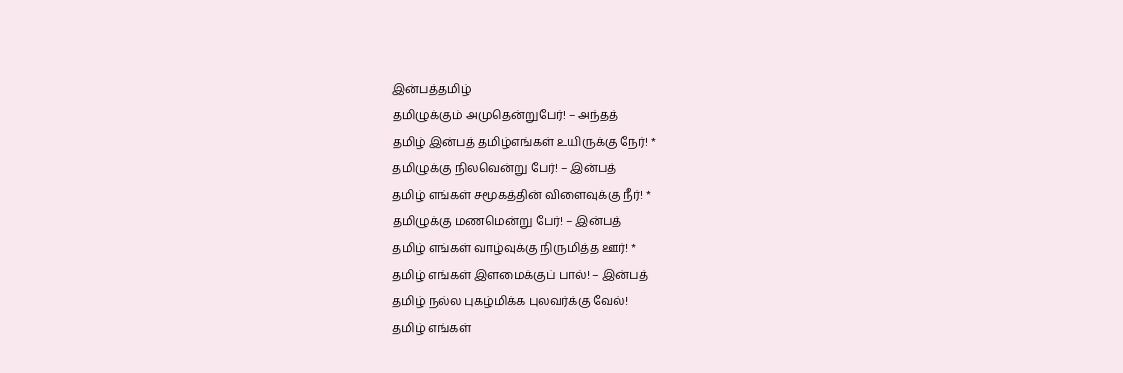இன்பத்தமிழ்
தமிழுக்கும் அமுதென்றுபேர்! – அந்தத்
தமிழ் இன்பத் தமிழ்எங்கள் உயிருக்கு நேர்! *
தமிழுக்கு நிலவென்று பேர்! – இன்பத்
தமிழ் எங்கள் சமூகத்தின் விளைவுக்கு நீர்! *
தமிழுக்கு மணமென்று பேர்! – இன்பத்
தமிழ் எங்கள் வாழ்வுக்கு நிருமித்த ஊர்! *
தமிழ் எங்கள் இளமைக்குப் பால்! – இன்பத்
தமிழ் நல்ல புகழ்மிக்க புலவர்க்கு வேல்!
தமிழ் எங்கள்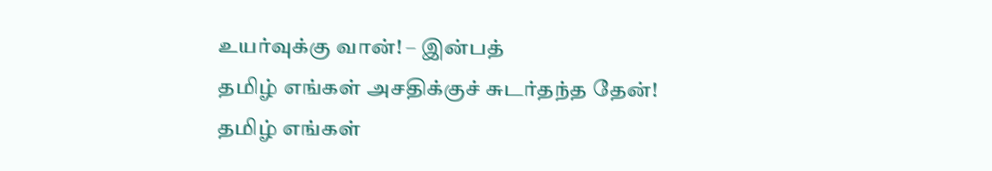உயர்வுக்கு வான்! – இன்பத்
தமிழ் எங்கள் அசதிக்குச் சுடர்தந்த தேன்!
தமிழ் எங்கள்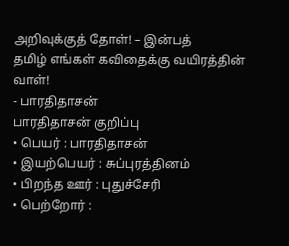அறிவுக்குத் தோள்! – இன்பத்
தமிழ் எங்கள் கவிதைக்கு வயிரத்தின் வாள்!
- பாரதிதாசன்
பாரதிதாசன் குறிப்பு
• பெயர் : பாரதிதாசன்
• இயற்பெயர் : சுப்புரத்தினம்
• பிறந்த ஊர் : புதுச்சேரி
• பெற்றோர் :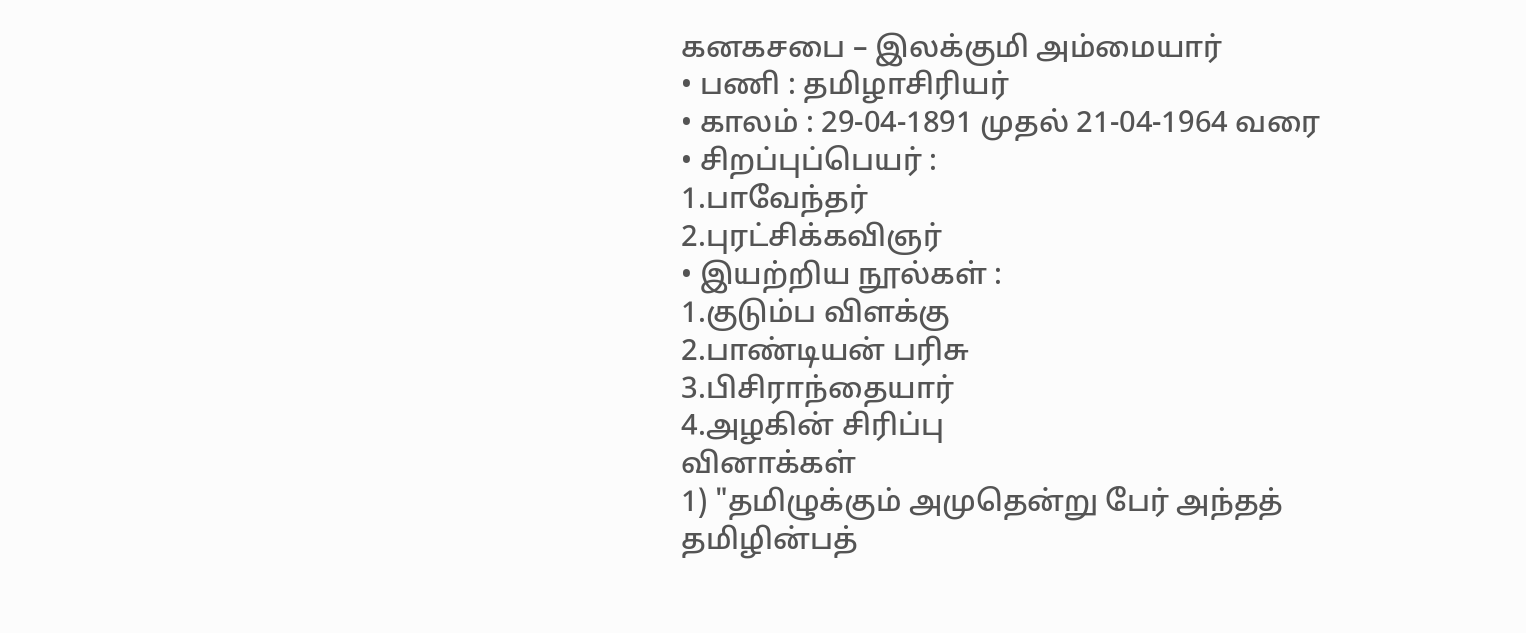கனகசபை – இலக்குமி அம்மையார்
• பணி : தமிழாசிரியர்
• காலம் : 29-04-1891 முதல் 21-04-1964 வரை
• சிறப்புப்பெயர் :
1.பாவேந்தர்
2.புரட்சிக்கவிஞர்
• இயற்றிய நூல்கள் :
1.குடும்ப விளக்கு
2.பாண்டியன் பரிசு
3.பிசிராந்தையார்
4.அழகின் சிரிப்பு
வினாக்கள்
1) "தமிழுக்கும் அமுதென்று பேர் அந்தத் தமிழின்பத்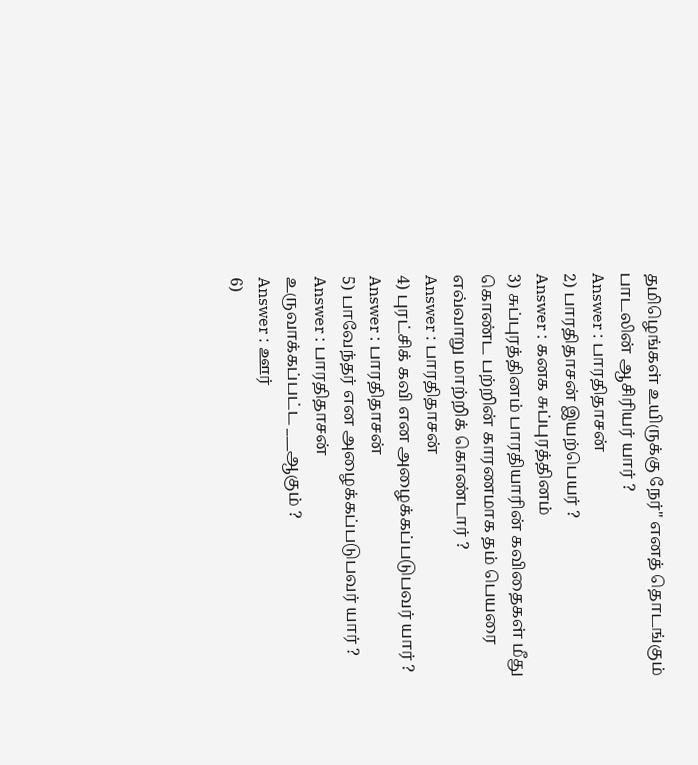தமிழெங்கள் உயிருக்கு நேர்" எனத் தொடங்கும் பாடலின் ஆசிரியர் யார் ?
Answer : பாரதிதாசன்
2) பாரதிதாசன் இயற்பெயர் ?
Answer : கனக சுப்புரத்தினம்
3) சுப்புரத்தினம் பாரதியாரின் கவிதைகள் மீது கொண்ட பற்றின் காரணமாக தம் பெயரை எவ்வாறு மாற்றிக் கொண்டார் ?
Answer : பாரதிதாசன்
4) புரட்சிக் கவி என அழைக்கப்படுபவர் யார் ?
Answer : பாரதிதாசன்
5) பாவேந்தர் என அழைக்கப்படுபவர் யார் ?
Answer : பாரதிதாசன்
உருவாக்கப்பட்ட ___ஆகும் ?
Answer : ஊர்
6)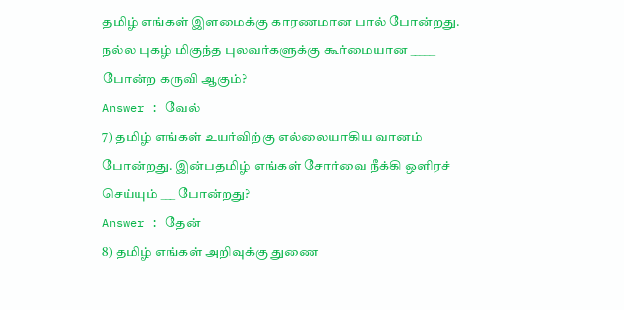தமிழ் எங்கள் இளமைக்கு காரணமான பால் போன்றது. நல்ல புகழ் மிகுந்த புலவர்களுக்கு கூர்மையான _____ போன்ற கருவி ஆகும்?
Answer : வேல்
7) தமிழ் எங்கள் உயர்விற்கு எல்லையாகிய வானம் போன்றது. இன்பதமிழ் எங்கள் சோர்வை நீக்கி ஒளிரச் செய்யும் ___ போன்றது?
Answer : தேன்
8) தமிழ் எங்கள் அறிவுக்கு துணை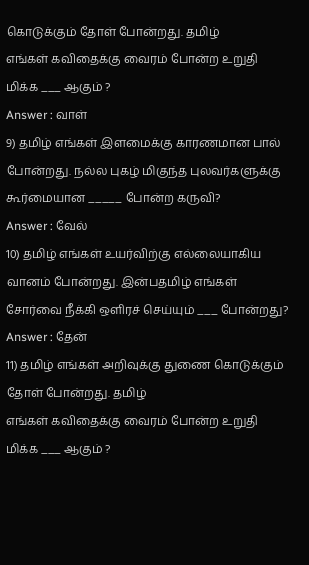கொடுக்கும் தோள் போன்றது. தமிழ்
எங்கள் கவிதைக்கு வைரம் போன்ற உறுதி மிக்க ___ ஆகும் ?
Answer : வாள்
9) தமிழ் எங்கள் இளமைக்கு காரணமான பால் போன்றது. நல்ல புகழ் மிகுந்த புலவர்களுக்கு கூர்மையான _____ போன்ற கருவி?
Answer : வேல்
10) தமிழ் எங்கள் உயர்விற்கு எல்லையாகிய வானம் போன்றது. இன்பதமிழ் எங்கள் சோர்வை நீக்கி ஒளிரச் செய்யும் ___ போன்றது?
Answer : தேன்
11) தமிழ் எங்கள் அறிவுக்கு துணை கொடுக்கும் தோள் போன்றது. தமிழ்
எங்கள் கவிதைக்கு வைரம் போன்ற உறுதி மிக்க ___ ஆகும் ?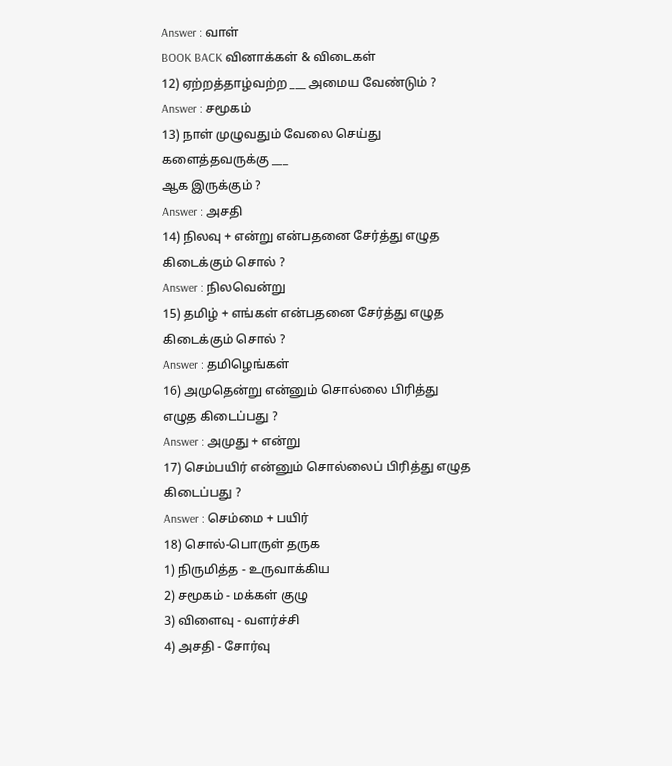Answer : வாள்
BOOK BACK வினாக்கள் & விடைகள்
12) ஏற்றத்தாழ்வற்ற ___ அமைய வேண்டும் ?
Answer : சமூகம்
13) நாள் முழுவதும் வேலை செய்து களைத்தவருக்கு ___
ஆக இருக்கும் ?
Answer : அசதி
14) நிலவு + என்று என்பதனை சேர்த்து எழுத கிடைக்கும் சொல் ?
Answer : நிலவென்று
15) தமிழ் + எங்கள் என்பதனை சேர்த்து எழுத கிடைக்கும் சொல் ?
Answer : தமிழெங்கள்
16) அமுதென்று என்னும் சொல்லை பிரித்து எழுத கிடைப்பது ?
Answer : அமுது + என்று
17) செம்பயிர் என்னும் சொல்லைப் பிரித்து எழுத கிடைப்பது ?
Answer : செம்மை + பயிர்
18) சொல்-பொருள் தருக
1) நிருமித்த - உருவாக்கிய
2) சமூகம் - மக்கள் குழு
3) விளைவு - வளர்ச்சி
4) அசதி - சோர்வு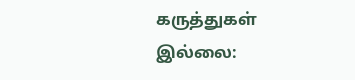கருத்துகள் இல்லை: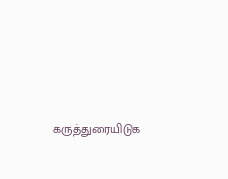கருத்துரையிடுக